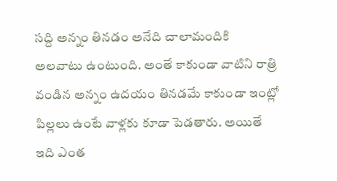సద్ది అన్నం తినడం అనేది చాలామందికి అలవాటు ఉంటుంది. అంతే కాకుండా వాటిని రాత్రి వండిన అన్నం ఉదయం తినడమే కాకుండా ఇంట్లో పిల్లలు ఉంటే వాళ్లకు కూడా పెడతారు. అయితే ఇది ఎంత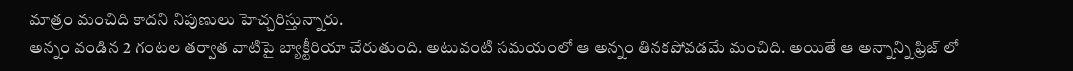మాత్రం మంచిది కాదని నిపుణులు హెచ్చరిస్తున్నారు.
అన్నం వండిన 2 గంటల తర్వాత వాటిపై బ్యాక్టీరియా చేరుతుంది. అటువంటి సమయంలో ఆ అన్నం తినకపోవడమే మంచిది. అయితే ఆ అన్నాన్ని ఫ్రిజ్ లో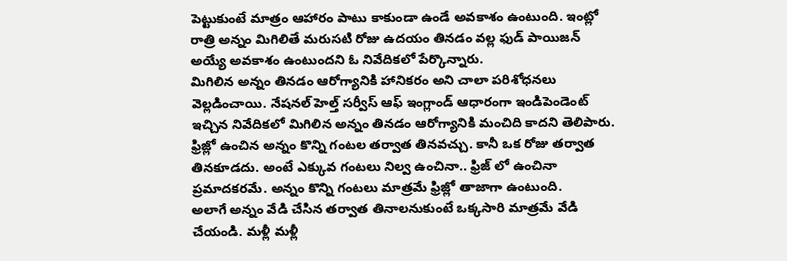పెట్టుకుంటే మాత్రం ఆహారం పాటు కాకుండా ఉండే అవకాశం ఉంటుంది. ఇంట్లో రాత్రి అన్నం మిగిలితే మరుసటి రోజు ఉదయం తినడం వల్ల ఫుడ్ పాయిజన్ అయ్యే అవకాశం ఉంటుందని ఓ నివేదికలో పేర్కొన్నారు.
మిగిలిన అన్నం తినడం ఆరోగ్యానికి హానికరం అని చాలా పరిశోధనలు వెల్లడించాయి. నేషనల్ హెల్త్ సర్వీస్ ఆఫ్ ఇంగ్లాండ్ ఆధారంగా ఇండిపెండెంట్ ఇచ్చిన నివేదికలో మిగిలిన అన్నం తినడం ఆరోగ్యానికి మంచిది కాదని తెలిపారు. ఫ్రిజ్లో ఉంచిన అన్నం కొన్ని గంటల తర్వాత తినవచ్చు. కానీ ఒక రోజు తర్వాత తినకూడదు. అంటే ఎక్కువ గంటలు నిల్వ ఉంచినా.. ఫ్రిజ్ లో ఉంచినా ప్రమాదకరమే. అన్నం కొన్ని గంటలు మాత్రమే ఫ్రిజ్లో తాజాగా ఉంటుంది.
అలాగే అన్నం వేడి చేసిన తర్వాత తినాలనుకుంటే ఒక్కసారి మాత్రమే వేడి చేయండి. మళ్లీ మళ్లీ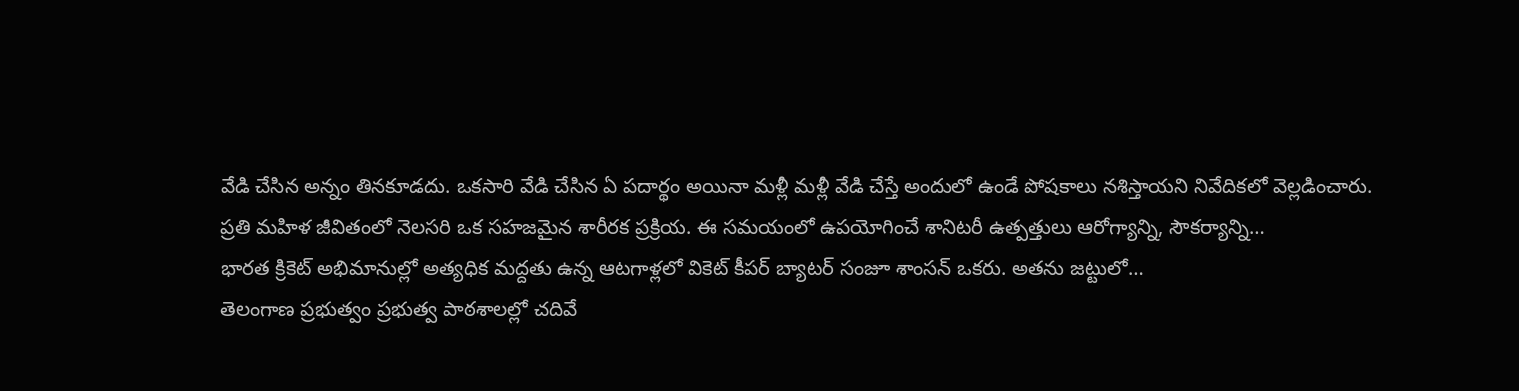వేడి చేసిన అన్నం తినకూడదు. ఒకసారి వేడి చేసిన ఏ పదార్థం అయినా మళ్లీ మళ్లీ వేడి చేస్తే అందులో ఉండే పోషకాలు నశిస్తాయని నివేదికలో వెల్లడించారు.
ప్రతి మహిళ జీవితంలో నెలసరి ఒక సహజమైన శారీరక ప్రక్రియ. ఈ సమయంలో ఉపయోగించే శానిటరీ ఉత్పత్తులు ఆరోగ్యాన్ని, సౌకర్యాన్ని…
భారత క్రికెట్ అభిమానుల్లో అత్యధిక మద్దతు ఉన్న ఆటగాళ్లలో వికెట్ కీపర్ బ్యాటర్ సంజూ శాంసన్ ఒకరు. అతను జట్టులో…
తెలంగాణ ప్రభుత్వం ప్రభుత్వ పాఠశాలల్లో చదివే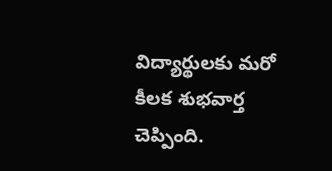విద్యార్థులకు మరో కీలక శుభవార్త చెప్పింది.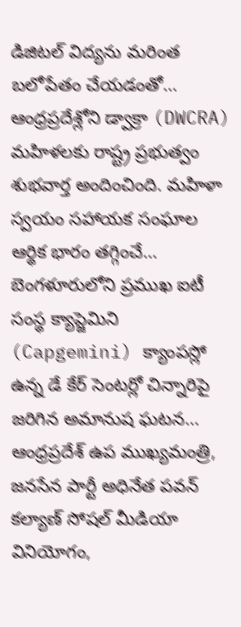డిజిటల్ విద్యను మరింత బలోపేతం చేయడంతో…
ఆంధ్రప్రదేశ్లోని డ్వాక్రా (DWCRA) మహిళలకు రాష్ట్ర ప్రభుత్వం శుభవార్త అందించింది. మహిళా స్వయం సహాయక సంఘాల ఆర్థిక భారం తగ్గించే…
బెంగళూరులోని ప్రముఖ ఐటీ సంస్థ క్యాప్జెమిని (Capgemini) క్యాంపస్లో ఉన్న డే కేర్ సెంటర్లో చిన్నారిపై జరిగిన అమానుష ఘటన…
ఆంధ్రప్రదేశ్ ఉప ముఖ్యమంత్రి, జనసేన పార్టీ అధినేత పవన్ కల్యాణ్ సోషల్ మీడియా వినియోగం,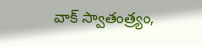వాక్ స్వాతంత్ర్యం,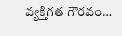వ్యక్తిగత గౌరవం…